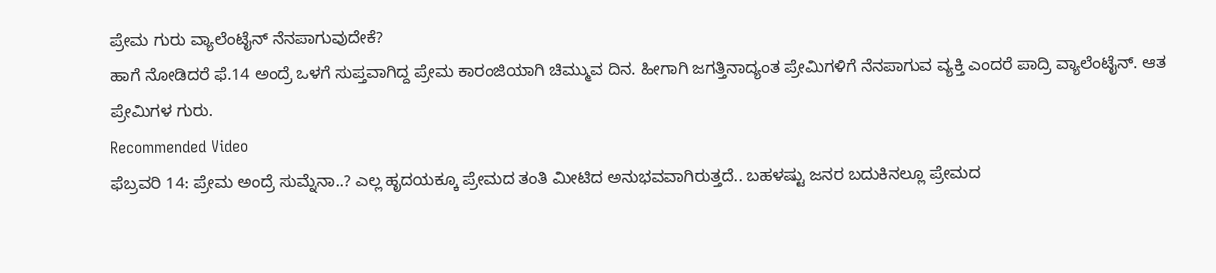ಪ್ರೇಮ ಗುರು ವ್ಯಾಲೆಂಟೈನ್ ನೆನಪಾಗುವುದೇಕೆ?
ಹಾಗೆ ನೋಡಿದರೆ ಫೆ.14 ಅಂದ್ರೆ ಒಳಗೆ ಸುಪ್ತವಾಗಿದ್ದ ಪ್ರೇಮ ಕಾರಂಜಿಯಾಗಿ ಚಿಮ್ಮುವ ದಿನ. ಹೀಗಾಗಿ ಜಗತ್ತಿನಾದ್ಯಂತ ಪ್ರೇಮಿಗಳಿಗೆ ನೆನಪಾಗುವ ವ್ಯಕ್ತಿ ಎಂದರೆ ಪಾದ್ರಿ ವ್ಯಾಲೆಂಟೈನ್. ಆತ ಪ್ರೇಮಿಗಳ ಗುರು.
Recommended Video
ಫೆಬ್ರವರಿ 14: ಪ್ರೇಮ ಅಂದ್ರೆ ಸುಮ್ನೆನಾ..? ಎಲ್ಲ ಹೃದಯಕ್ಕೂ ಪ್ರೇಮದ ತಂತಿ ಮೀಟಿದ ಅನುಭವವಾಗಿರುತ್ತದೆ.. ಬಹಳಷ್ಟು ಜನರ ಬದುಕಿನಲ್ಲೂ ಪ್ರೇಮದ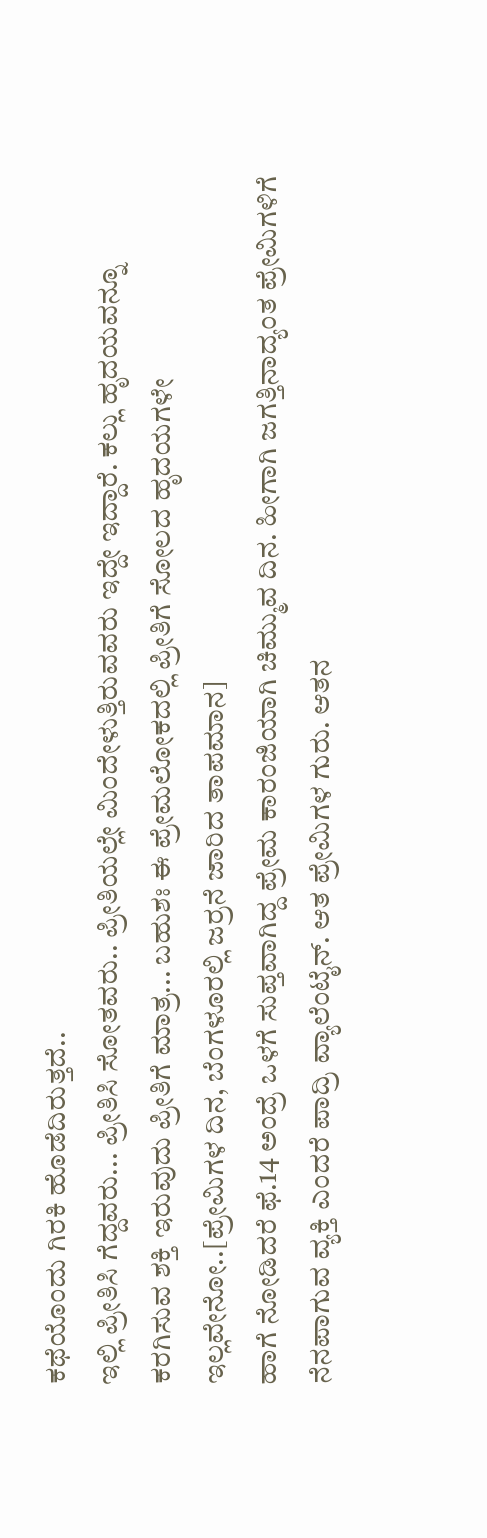ಕಥೆಯೊಂದು ಗಿರಕಿ ಹೊಡೆದಿರುತ್ತದೆ..
ಇಲ್ಲಿ ಪ್ರೀತಿಸಿ ಗೆದ್ದವರು... ಪ್ರೀತಿಸಿ ಸೋತವರು.. ಪ್ರೀತಿಯಲ್ಲೇ ಮಿಂದೇಳುತ್ತಿರುವವರು ಇದ್ದೇ ಇದ್ದಾರೆ. ಕಲ್ಲು ಹೃದಯವನ್ನೂ ಕರಗಿಸುವ ಶಕ್ತಿ ಇರುವುದು ಪ್ರೀತಿಗೆ ಮಾತ್ರ... ಬಹುಶಃ ಈ ಪ್ರೇಮಲೋಕದಲ್ಲಿ ಪ್ರೀತಿಗೆ ಸೋಲದ ಹೃದಯಗಳೇ ಇಲ್ಲವೇನೋ..[ಪ್ರೇಮಿಗಳ ದಿನ, ಬೆಂಗಳೂರಲ್ಲಿ ಜರ್ರನೆ ಜಾರಿದ ತಾಪಮಾನ]
ಹಾಗೆ ನೋಡಿದರೆ ಫೆ.14 ಅಂದ್ರೆ ಒಳಗೆ ಸುಪ್ತವಾಗಿದ್ದ ಪ್ರೇಮ ಕಾರಂಜಿಯಾಗಿ ಚಿಮ್ಮುವ ದಿನ. ಹೀಗಾಗಿ ಜಗತ್ತಿನಾದ್ಯಂತ ಪ್ರೇಮಿಗಳಿಗೆ ನೆನಪಾಗುವ ವ್ಯಕ್ತಿ ಎಂದರೆ ಪಾದ್ರಿ ವ್ಯಾಲೆಂಟೈನ್. ಆತ ಪ್ರೇಮಿಗಳ ಗುರು. ಆತನ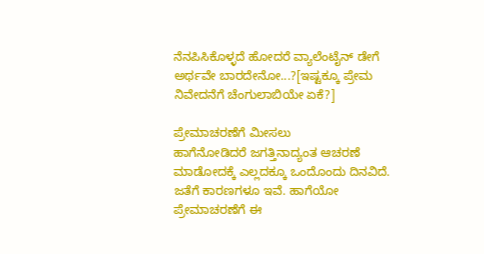ನೆನಪಿಸಿಕೊಳ್ಳದೆ ಹೋದರೆ ವ್ಯಾಲೆಂಟೈನ್ ಡೇಗೆ ಅರ್ಥವೇ ಬಾರದೇನೋ...?[ಇಷ್ಟಕ್ಕೂ ಪ್ರೇಮ ನಿವೇದನೆಗೆ ಚೆಂಗುಲಾಬಿಯೇ ಏಕೆ?]

ಪ್ರೇಮಾಚರಣೆಗೆ ಮೀಸಲು
ಹಾಗೆನೋಡಿದರೆ ಜಗತ್ತಿನಾದ್ಯಂತ ಆಚರಣೆ ಮಾಡೋದಕ್ಕೆ ಎಲ್ಲದಕ್ಕೂ ಒಂದೊಂದು ದಿನವಿದೆ. ಜತೆಗೆ ಕಾರಣಗಳೂ ಇವೆ. ಹಾಗೆಯೋ ಪ್ರೇಮಾಚರಣೆಗೆ ಈ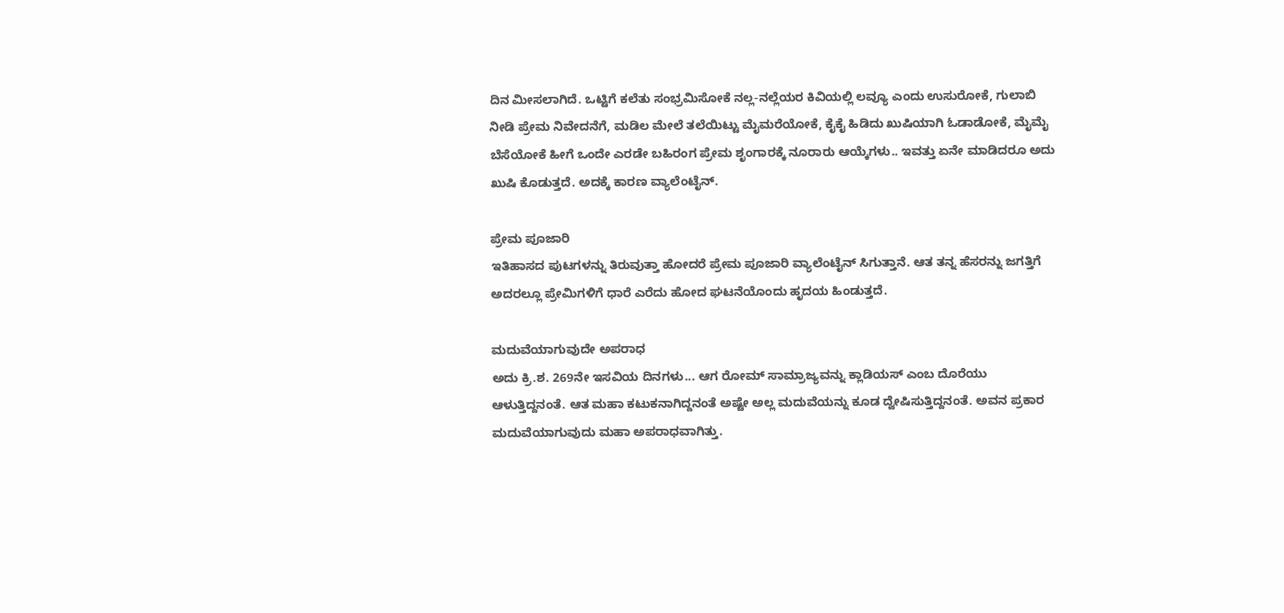ದಿನ ಮೀಸಲಾಗಿದೆ. ಒಟ್ಟಿಗೆ ಕಲೆತು ಸಂಭ್ರಮಿಸೋಕೆ ನಲ್ಲ-ನಲ್ಲೆಯರ ಕಿವಿಯಲ್ಲಿ ಲವ್ಯೂ ಎಂದು ಉಸುರೋಕೆ, ಗುಲಾಬಿ ನೀಡಿ ಪ್ರೇಮ ನಿವೇದನೆಗೆ, ಮಡಿಲ ಮೇಲೆ ತಲೆಯಿಟ್ಟು ಮೈಮರೆಯೋಕೆ, ಕೈಕೈ ಹಿಡಿದು ಖುಷಿಯಾಗಿ ಓಡಾಡೋಕೆ, ಮೈಮೈ ಬೆಸೆಯೋಕೆ ಹೀಗೆ ಒಂದೇ ಎರಡೇ ಬಹಿರಂಗ ಪ್ರೇಮ ಶೃಂಗಾರಕ್ಕೆ ನೂರಾರು ಆಯ್ಕೆಗಳು.. ಇವತ್ತು ಏನೇ ಮಾಡಿದರೂ ಅದು ಖುಷಿ ಕೊಡುತ್ತದೆ. ಅದಕ್ಕೆ ಕಾರಣ ವ್ಯಾಲೆಂಟೈನ್.

ಪ್ರೇಮ ಪೂಜಾರಿ
ಇತಿಹಾಸದ ಪುಟಗಳನ್ನು ತಿರುವುತ್ತಾ ಹೋದರೆ ಪ್ರೇಮ ಪೂಜಾರಿ ವ್ಯಾಲೆಂಟೈನ್ ಸಿಗುತ್ತಾನೆ. ಆತ ತನ್ನ ಹೆಸರನ್ನು ಜಗತ್ತಿಗೆ ಅದರಲ್ಲೂ ಪ್ರೇಮಿಗಳಿಗೆ ಧಾರೆ ಎರೆದು ಹೋದ ಘಟನೆಯೊಂದು ಹೃದಯ ಹಿಂಡುತ್ತದೆ.

ಮದುವೆಯಾಗುವುದೇ ಅಪರಾಧ
ಅದು ಕ್ರಿ.ಶ. 269ನೇ ಇಸವಿಯ ದಿನಗಳು... ಆಗ ರೋಮ್ ಸಾಮ್ರಾಜ್ಯವನ್ನು ಕ್ಲಾಡಿಯಸ್ ಎಂಬ ದೊರೆಯು ಆಳುತ್ತಿದ್ದನಂತೆ. ಆತ ಮಹಾ ಕಟುಕನಾಗಿದ್ದನಂತೆ ಅಷ್ಟೇ ಅಲ್ಲ ಮದುವೆಯನ್ನು ಕೂಡ ದ್ವೇಷಿಸುತ್ತಿದ್ದನಂತೆ. ಅವನ ಪ್ರಕಾರ ಮದುವೆಯಾಗುವುದು ಮಹಾ ಅಪರಾಧವಾಗಿತ್ತು.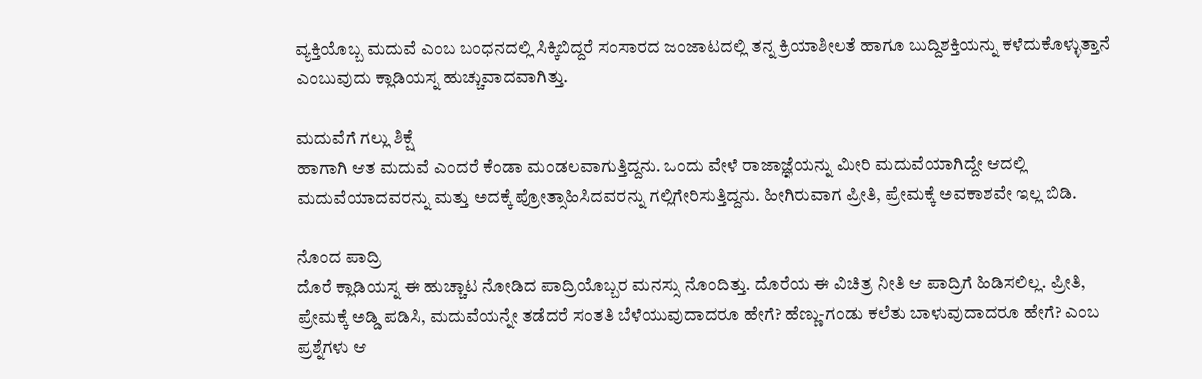ವ್ಯಕ್ತಿಯೊಬ್ಬ ಮದುವೆ ಎಂಬ ಬಂಧನದಲ್ಲಿ ಸಿಕ್ಕಿಬಿದ್ದರೆ ಸಂಸಾರದ ಜಂಜಾಟದಲ್ಲಿ ತನ್ನ ಕ್ರಿಯಾಶೀಲತೆ ಹಾಗೂ ಬುದ್ದಿಶಕ್ತಿಯನ್ನು ಕಳೆದುಕೊಳ್ಳುತ್ತಾನೆ ಎಂಬುವುದು ಕ್ಲಾಡಿಯಸ್ನ ಹುಚ್ಚುವಾದವಾಗಿತ್ತು.

ಮದುವೆಗೆ ಗಲ್ಲು ಶಿಕ್ಷೆ
ಹಾಗಾಗಿ ಆತ ಮದುವೆ ಎಂದರೆ ಕೆಂಡಾ ಮಂಡಲವಾಗುತ್ತಿದ್ದನು. ಒಂದು ವೇಳೆ ರಾಜಾಜ್ಞೆಯನ್ನು ಮೀರಿ ಮದುವೆಯಾಗಿದ್ದೇ ಆದಲ್ಲಿ ಮದುವೆಯಾದವರನ್ನು ಮತ್ತು ಅದಕ್ಕೆ ಪ್ರೋತ್ಸಾಹಿಸಿದವರನ್ನು ಗಲ್ಲಿಗೇರಿಸುತ್ತಿದ್ದನು. ಹೀಗಿರುವಾಗ ಪ್ರೀತಿ, ಪ್ರೇಮಕ್ಕೆ ಅವಕಾಶವೇ ಇಲ್ಲ ಬಿಡಿ.

ನೊಂದ ಪಾದ್ರಿ
ದೊರೆ ಕ್ಲಾಡಿಯಸ್ನ ಈ ಹುಚ್ಚಾಟ ನೋಡಿದ ಪಾದ್ರಿಯೊಬ್ಬರ ಮನಸ್ಸು ನೊಂದಿತ್ತು. ದೊರೆಯ ಈ ವಿಚಿತ್ರ ನೀತಿ ಆ ಪಾದ್ರಿಗೆ ಹಿಡಿಸಲಿಲ್ಲ. ಪ್ರೀತಿ, ಪ್ರೇಮಕ್ಕೆ ಅಡ್ಡಿ ಪಡಿಸಿ, ಮದುವೆಯನ್ನೇ ತಡೆದರೆ ಸಂತತಿ ಬೆಳೆಯುವುದಾದರೂ ಹೇಗೆ? ಹೆಣ್ಣು-ಗಂಡು ಕಲೆತು ಬಾಳುವುದಾದರೂ ಹೇಗೆ? ಎಂಬ ಪ್ರಶ್ನೆಗಳು ಆ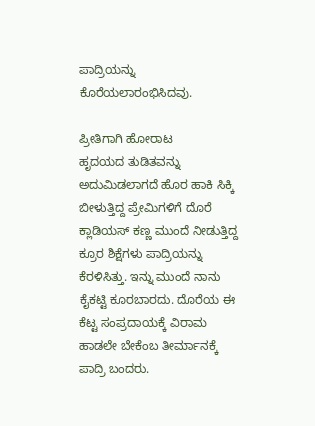ಪಾದ್ರಿಯನ್ನು ಕೊರೆಯಲಾರಂಭಿಸಿದವು.

ಪ್ರೀತಿಗಾಗಿ ಹೋರಾಟ
ಹೃದಯದ ತುಡಿತವನ್ನು ಅದುಮಿಡಲಾಗದೆ ಹೊರ ಹಾಕಿ ಸಿಕ್ಕಿ ಬೀಳುತ್ತಿದ್ದ ಪ್ರೇಮಿಗಳಿಗೆ ದೊರೆ ಕ್ಲಾಡಿಯಸ್ ಕಣ್ಣ ಮುಂದೆ ನೀಡುತ್ತಿದ್ದ ಕ್ರೂರ ಶಿಕ್ಷೆಗಳು ಪಾದ್ರಿಯನ್ನು ಕೆರಳಿಸಿತ್ತು. ಇನ್ನು ಮುಂದೆ ನಾನು ಕೈಕಟ್ಟಿ ಕೂರಬಾರದು. ದೊರೆಯ ಈ ಕೆಟ್ಟ ಸಂಪ್ರದಾಯಕ್ಕೆ ವಿರಾಮ ಹಾಡಲೇ ಬೇಕೆಂಬ ತೀರ್ಮಾನಕ್ಕೆ ಪಾದ್ರಿ ಬಂದರು.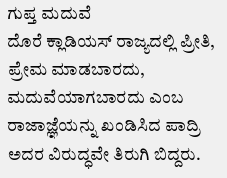ಗುಪ್ತ ಮದುವೆ
ದೊರೆ ಕ್ಲಾಡಿಯಸ್ ರಾಜ್ಯದಲ್ಲಿ ಪ್ರೀತಿ, ಪ್ರೇಮ ಮಾಡಬಾರದು, ಮದುವೆಯಾಗಬಾರದು ಎಂಬ ರಾಜಾಜ್ಞೆಯನ್ನು ಖಂಡಿಸಿದ ಪಾದ್ರಿ ಅದರ ವಿರುದ್ಧವೇ ತಿರುಗಿ ಬಿದ್ದರು.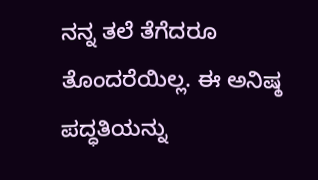ನನ್ನ ತಲೆ ತೆಗೆದರೂ ತೊಂದರೆಯಿಲ್ಲ. ಈ ಅನಿಷ್ಠ ಪದ್ಧತಿಯನ್ನು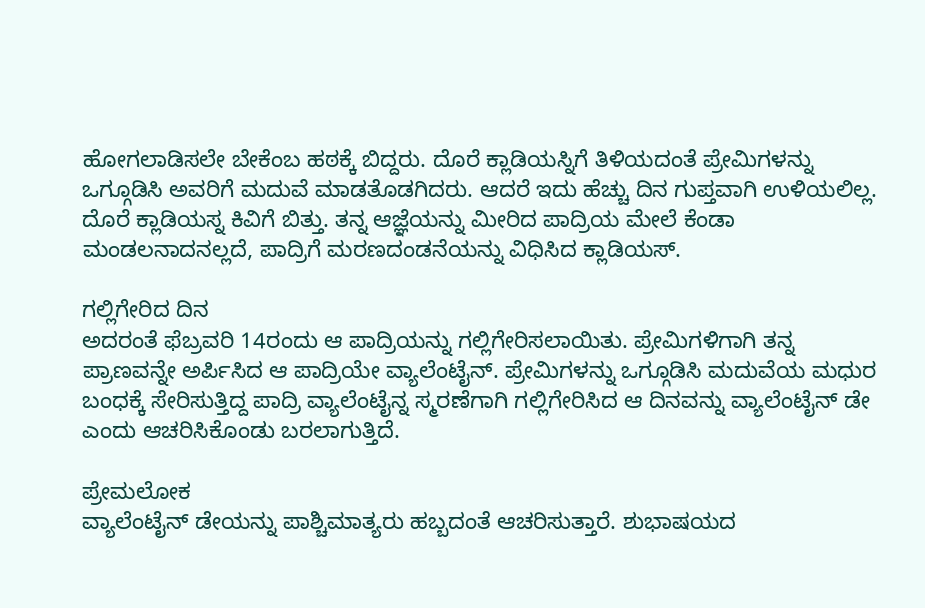ಹೋಗಲಾಡಿಸಲೇ ಬೇಕೆಂಬ ಹಠಕ್ಕೆ ಬಿದ್ದರು. ದೊರೆ ಕ್ಲಾಡಿಯಸ್ನಿಗೆ ತಿಳಿಯದಂತೆ ಪ್ರೇಮಿಗಳನ್ನು ಒಗ್ಗೂಡಿಸಿ ಅವರಿಗೆ ಮದುವೆ ಮಾಡತೊಡಗಿದರು. ಆದರೆ ಇದು ಹೆಚ್ಚು ದಿನ ಗುಪ್ತವಾಗಿ ಉಳಿಯಲಿಲ್ಲ. ದೊರೆ ಕ್ಲಾಡಿಯಸ್ನ ಕಿವಿಗೆ ಬಿತ್ತು. ತನ್ನ ಆಜ್ಞೆಯನ್ನು ಮೀರಿದ ಪಾದ್ರಿಯ ಮೇಲೆ ಕೆಂಡಾ ಮಂಡಲನಾದನಲ್ಲದೆ, ಪಾದ್ರಿಗೆ ಮರಣದಂಡನೆಯನ್ನು ವಿಧಿಸಿದ ಕ್ಲಾಡಿಯಸ್.

ಗಲ್ಲಿಗೇರಿದ ದಿನ
ಅದರಂತೆ ಫೆಬ್ರವರಿ 14ರಂದು ಆ ಪಾದ್ರಿಯನ್ನು ಗಲ್ಲಿಗೇರಿಸಲಾಯಿತು. ಪ್ರೇಮಿಗಳಿಗಾಗಿ ತನ್ನ ಪ್ರಾಣವನ್ನೇ ಅರ್ಪಿಸಿದ ಆ ಪಾದ್ರಿಯೇ ವ್ಯಾಲೆಂಟೈನ್. ಪ್ರೇಮಿಗಳನ್ನು ಒಗ್ಗೂಡಿಸಿ ಮದುವೆಯ ಮಧುರ ಬಂಧಕ್ಕೆ ಸೇರಿಸುತ್ತಿದ್ದ ಪಾದ್ರಿ ವ್ಯಾಲೆಂಟೈನ್ನ ಸ್ಮರಣೆಗಾಗಿ ಗಲ್ಲಿಗೇರಿಸಿದ ಆ ದಿನವನ್ನು ವ್ಯಾಲೆಂಟೈನ್ ಡೇ ಎಂದು ಆಚರಿಸಿಕೊಂಡು ಬರಲಾಗುತ್ತಿದೆ.

ಪ್ರೇಮಲೋಕ
ವ್ಯಾಲೆಂಟೈನ್ ಡೇಯನ್ನು ಪಾಶ್ಚಿಮಾತ್ಯರು ಹಬ್ಬದಂತೆ ಆಚರಿಸುತ್ತಾರೆ. ಶುಭಾಷಯದ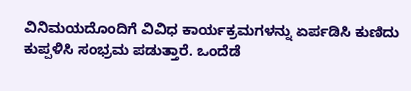ವಿನಿಮಯದೊಂದಿಗೆ ವಿವಿಧ ಕಾರ್ಯಕ್ರಮಗಳನ್ನು ಏರ್ಪಡಿಸಿ ಕುಣಿದು ಕುಪ್ಪಳಿಸಿ ಸಂಭ್ರಮ ಪಡುತ್ತಾರೆ. ಒಂದೆಡೆ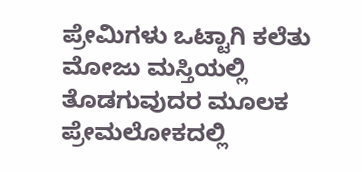ಪ್ರೇಮಿಗಳು ಒಟ್ಟಾಗಿ ಕಲೆತು ಮೋಜು ಮಸ್ತಿಯಲ್ಲಿ ತೊಡಗುವುದರ ಮೂಲಕ ಪ್ರೇಮಲೋಕದಲ್ಲಿ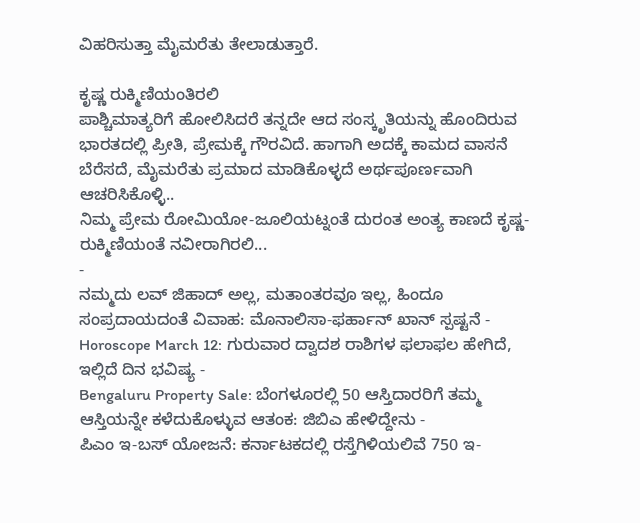ವಿಹರಿಸುತ್ತಾ ಮೈಮರೆತು ತೇಲಾಡುತ್ತಾರೆ.

ಕೃಷ್ಣ ರುಕ್ಮಿಣಿಯಂತಿರಲಿ
ಪಾಶ್ಚಿಮಾತ್ಯರಿಗೆ ಹೋಲಿಸಿದರೆ ತನ್ನದೇ ಆದ ಸಂಸ್ಕೃತಿಯನ್ನು ಹೊಂದಿರುವ ಭಾರತದಲ್ಲಿ ಪ್ರೀತಿ, ಪ್ರೇಮಕ್ಕೆ ಗೌರವಿದೆ. ಹಾಗಾಗಿ ಅದಕ್ಕೆ ಕಾಮದ ವಾಸನೆ ಬೆರೆಸದೆ, ಮೈಮರೆತು ಪ್ರಮಾದ ಮಾಡಿಕೊಳ್ಳದೆ ಅರ್ಥಪೂರ್ಣವಾಗಿ ಆಚರಿಸಿಕೊಳ್ಳಿ..
ನಿಮ್ಮ ಪ್ರೇಮ ರೋಮಿಯೋ-ಜೂಲಿಯಟ್ನಂತೆ ದುರಂತ ಅಂತ್ಯ ಕಾಣದೆ ಕೃಷ್ಣ-ರುಕ್ಮಿಣಿಯಂತೆ ನವೀರಾಗಿರಲಿ...
-
ನಮ್ಮದು ಲವ್ ಜಿಹಾದ್ ಅಲ್ಲ, ಮತಾಂತರವೂ ಇಲ್ಲ, ಹಿಂದೂ ಸಂಪ್ರದಾಯದಂತೆ ವಿವಾಹ: ಮೊನಾಲಿಸಾ-ಫರ್ಹಾನ್ ಖಾನ್ ಸ್ಪಷ್ಟನೆ -
Horoscope March 12: ಗುರುವಾರ ದ್ವಾದಶ ರಾಶಿಗಳ ಫಲಾಫಲ ಹೇಗಿದೆ, ಇಲ್ಲಿದೆ ದಿನ ಭವಿಷ್ಯ -
Bengaluru Property Sale: ಬೆಂಗಳೂರಲ್ಲಿ 50 ಆಸ್ತಿದಾರರಿಗೆ ತಮ್ಮ ಆಸ್ತಿಯನ್ನೇ ಕಳೆದುಕೊಳ್ಳುವ ಆತಂಕ: ಜಿಬಿಎ ಹೇಳಿದ್ದೇನು -
ಪಿಎಂ ಇ-ಬಸ್ ಯೋಜನೆ: ಕರ್ನಾಟಕದಲ್ಲಿ ರಸ್ತೆಗಿಳಿಯಲಿವೆ 750 ಇ-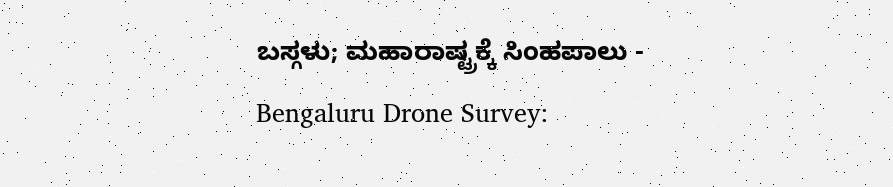ಬಸ್ಗಳು; ಮಹಾರಾಷ್ಟ್ರಕ್ಕೆ ಸಿಂಹಪಾಲು -
Bengaluru Drone Survey: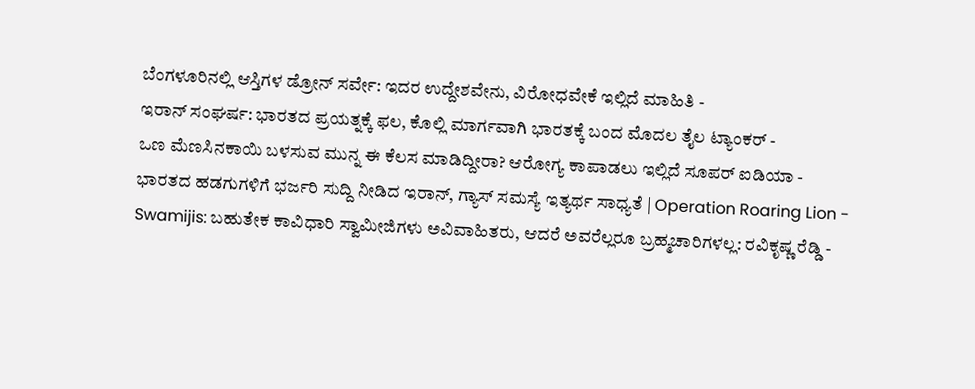ಬೆಂಗಳೂರಿನಲ್ಲಿ ಆಸ್ತಿಗಳ ಡ್ರೋನ್ ಸರ್ವೇ: ಇದರ ಉದ್ದೇಶವೇನು, ವಿರೋಧವೇಕೆ ಇಲ್ಲಿದೆ ಮಾಹಿತಿ -
ಇರಾನ್ ಸಂಘರ್ಷ: ಭಾರತದ ಪ್ರಯತ್ನಕ್ಕೆ ಫಲ, ಕೊಲ್ಲಿ ಮಾರ್ಗವಾಗಿ ಭಾರತಕ್ಕೆ ಬಂದ ಮೊದಲ ತೈಲ ಟ್ಯಾಂಕರ್ -
ಒಣ ಮೆಣಸಿನಕಾಯಿ ಬಳಸುವ ಮುನ್ನ ಈ ಕೆಲಸ ಮಾಡಿದ್ದೀರಾ? ಆರೋಗ್ಯ ಕಾಪಾಡಲು ಇಲ್ಲಿದೆ ಸೂಪರ್ ಐಡಿಯಾ -
ಭಾರತದ ಹಡಗುಗಳಿಗೆ ಭರ್ಜರಿ ಸುದ್ದಿ ನೀಡಿದ ಇರಾನ್, ಗ್ಯಾಸ್ ಸಮಸ್ಯೆ ಇತ್ಯರ್ಥ ಸಾಧ್ಯತೆ | Operation Roaring Lion -
Swamijis: ಬಹುತೇಕ ಕಾವಿಧಾರಿ ಸ್ವಾಮೀಜಿಗಳು ಅವಿವಾಹಿತರು, ಆದರೆ ಅವರೆಲ್ಲರೂ ಬ್ರಹ್ಮಚಾರಿಗಳಲ್ಲ: ರವಿಕೃಷ್ಣ ರೆಡ್ಡಿ -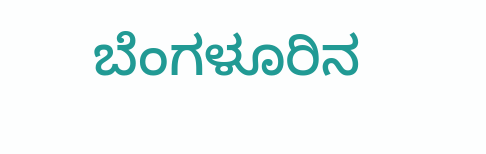ಬೆಂಗಳೂರಿನ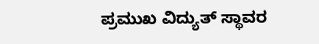ಪ್ರಮುಖ ವಿದ್ಯುತ್ ಸ್ಥಾವರ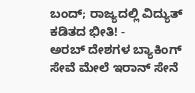ಬಂದ್; ರಾಜ್ಯದಲ್ಲಿ ವಿದ್ಯುತ್ ಕಡಿತದ ಭೀತಿ! -
ಅರಬ್ ದೇಶಗಳ ಬ್ಯಾಕಿಂಗ್ ಸೇವೆ ಮೇಲೆ ಇರಾನ್ ಸೇನೆ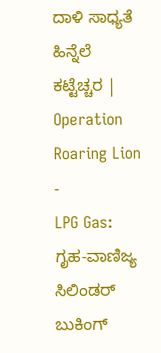ದಾಳಿ ಸಾಧ್ಯತೆ ಹಿನ್ನೆಲೆ ಕಟ್ಟೆಚ್ಚರ | Operation Roaring Lion -
LPG Gas: ಗೃಹ-ವಾಣಿಜ್ಯ ಸಿಲಿಂಡರ್ ಬುಕಿಂಗ್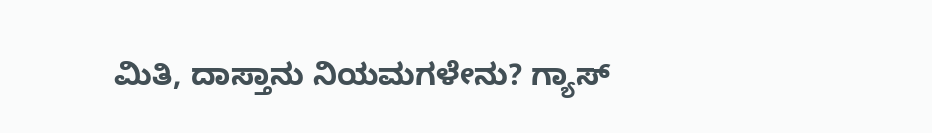ಮಿತಿ, ದಾಸ್ತಾನು ನಿಯಮಗಳೇನು? ಗ್ಯಾಸ್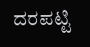ದರಪಟ್ಟಿ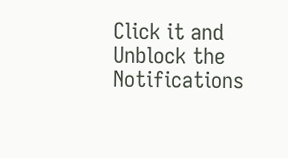Click it and Unblock the Notifications